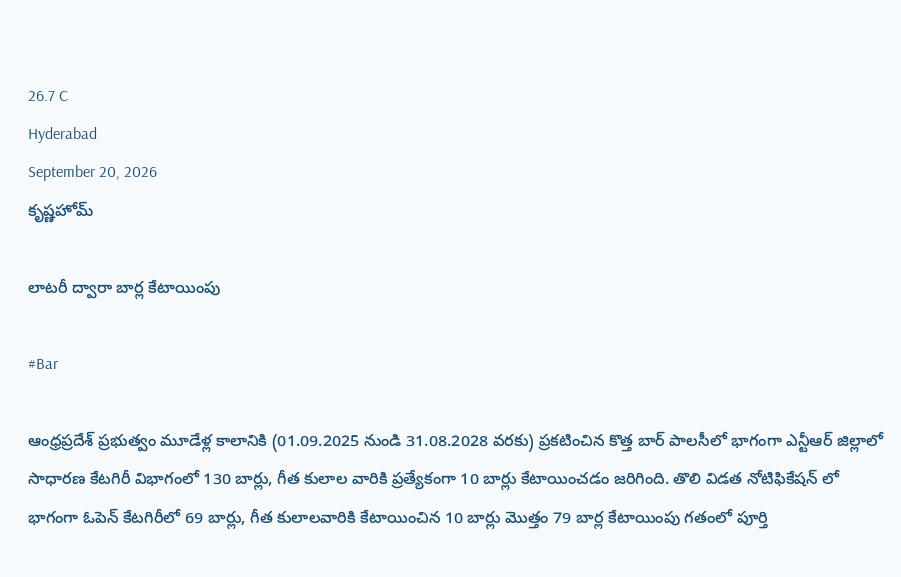26.7 C
Hyderabad
September 20, 2026
కృష్ణహోమ్

లాటరీ ద్వారా బార్ల కేటాయింపు

#Bar

ఆంధ్రప్రదేశ్ ప్రభుత్వం మూడేళ్ల కాలానికి (01.09.2025 నుండి 31.08.2028 వరకు) ప్రకటించిన కొత్త బార్ పాలసీలో భాగంగా ఎన్టీఆర్ జిల్లాలో సాధారణ కేటగిరీ విభాగంలో 130 బార్లు, గీత కులాల వారికి ప్రత్యేకంగా 10 బార్లు కేటాయించడం జరిగింది. తొలి విడత నోటిఫికేషన్ లో భాగంగా ఓపెన్ కేటగిరీలో 69 బార్లు, గీత కులాలవారికి కేటాయించిన 10 బార్లు మొత్తం 79 బార్ల కేటాయింపు గతంలో పూర్తి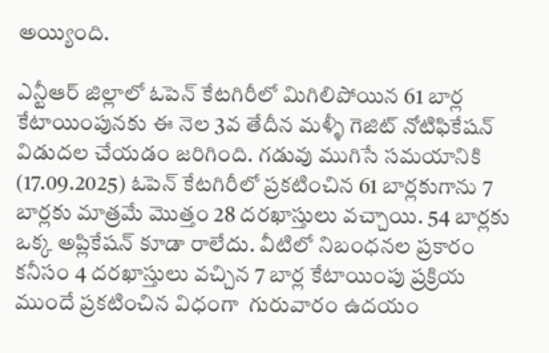అయ్యింది.

ఎన్టీఆర్ జిల్లాలో ఓపెన్ కేటగిరీలో మిగిలిపోయిన 61 బార్ల కేటాయింపునకు ఈ నెల 3వ తేదీన మళ్ళీ గెజిట్ నోటిఫికేషన్ విడుదల చేయడం జరిగింది. గడువు ముగిసే సమయానికి (17.09.2025) ఓపెన్ కేటగిరీలో ప్రకటించిన 61 బార్లకుగాను 7 బార్లకు మాత్రమే మొత్తం 28 దరఖాస్తులు వచ్చాయి. 54 బార్లకు ఒక్క అప్లికేషన్ కూడా రాలేదు. వీటిలో నిబంధనల ప్రకారం కనీసం 4 దరఖాస్తులు వచ్చిన 7 బార్ల కేటాయింపు ప్రక్రియ ముందే ప్రకటించిన విధంగా  గురువారం ఉదయం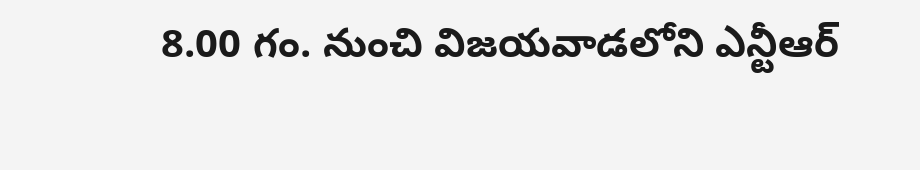8.00 గం. నుంచి విజయవాడలోని ఎన్టీఆర్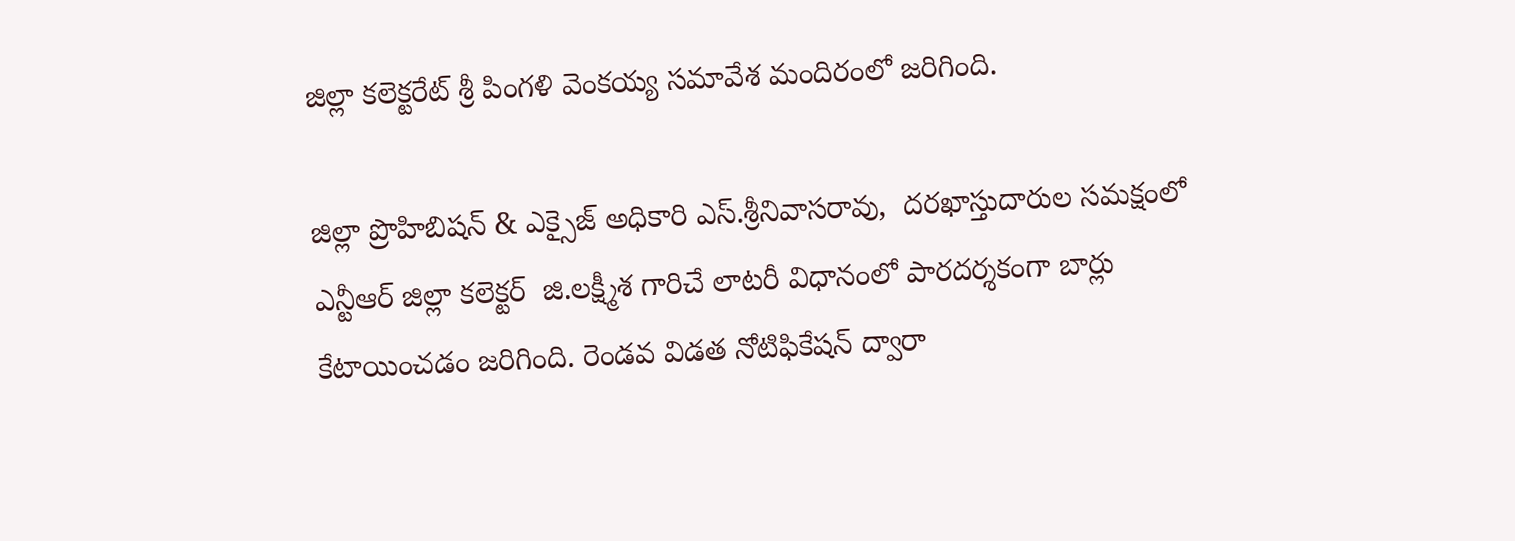జిల్లా కలెక్టరేట్ శ్రీ పింగళి వెంకయ్య సమావేశ మందిరంలో జరిగింది.

జిల్లా ప్రొహిబిషన్ & ఎక్సైజ్ అధికారి ఎస్.శ్రీనివాసరావు,  దరఖాస్తుదారుల సమక్షంలో ఎన్టీఆర్ జిల్లా కలెక్టర్  జి.లక్ష్మీశ గారిచే లాటరీ విధానంలో పారదర్శకంగా బార్లు కేటాయించడం జరిగింది. రెండవ విడత నోటిఫికేషన్ ద్వారా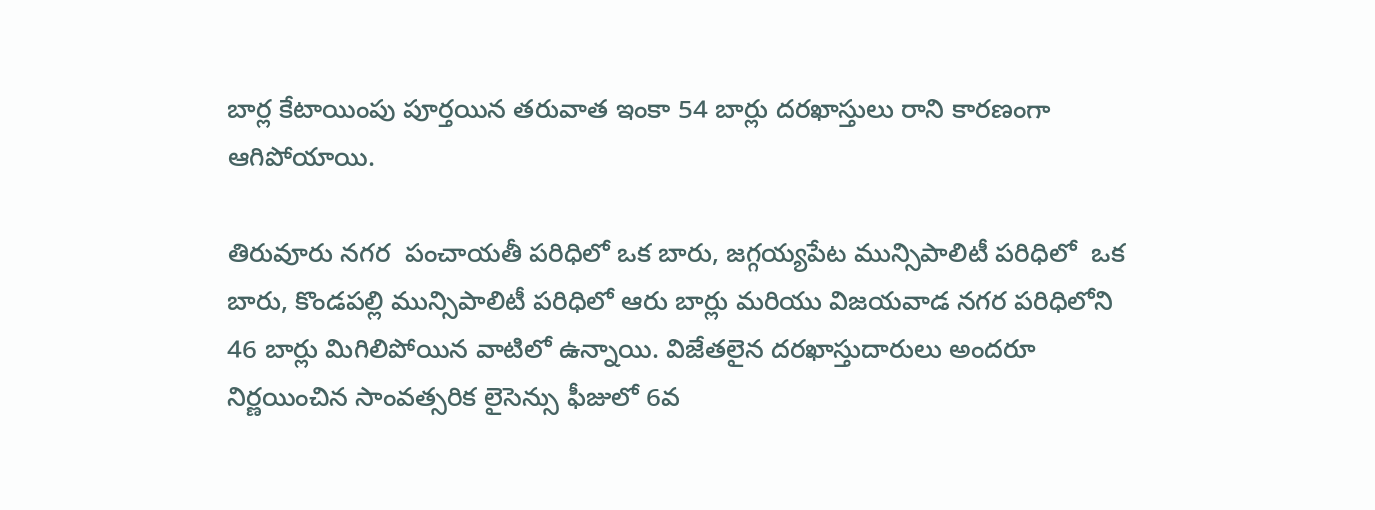బార్ల కేటాయింపు పూర్తయిన తరువాత ఇంకా 54 బార్లు దరఖాస్తులు రాని కారణంగా ఆగిపోయాయి.

తిరువూరు నగర  పంచాయతీ పరిధిలో ఒక బారు, జగ్గయ్యపేట మున్సిపాలిటీ పరిధిలో  ఒక బారు, కొండపల్లి మున్సిపాలిటీ పరిధిలో ఆరు బార్లు మరియు విజయవాడ నగర పరిధిలోని 46 బార్లు మిగిలిపోయిన వాటిలో ఉన్నాయి. విజేతలైన దరఖాస్తుదారులు అందరూ  నిర్ణయించిన సాంవత్సరిక లైసెన్సు ఫీజులో 6వ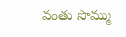వంతు సొమ్ము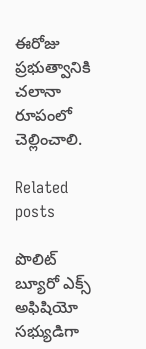ఈరోజు ప్రభుత్వానికి చలానా రూపంలో చెల్లించాలి.

Related posts

పొలిట్ బ్యూరో ఎక్స్ అఫిషియో సభ్యుడిగా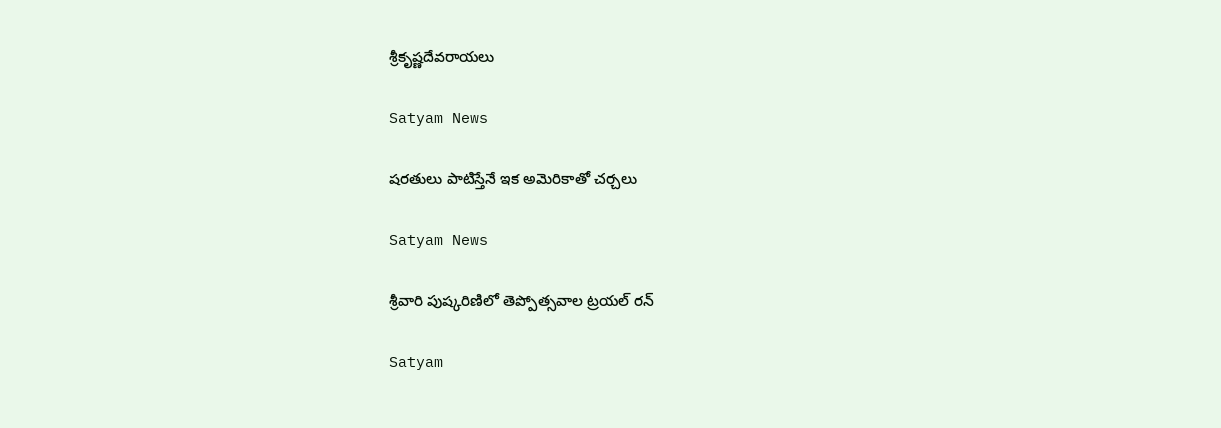శ్రీకృష్ణదేవరాయలు

Satyam News

షరతులు పాటిస్తేనే ఇక అమెరికాతో చర్చలు

Satyam News

శ్రీవారి పుష్కరిణిలో తెప్పోత్సవాల ట్రయల్‌ రన్‌

Satyam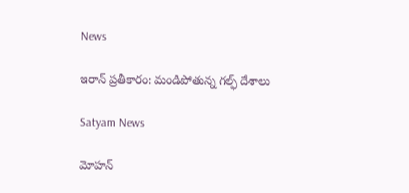News

ఇరాన్ ప్రతీకారం: మండిపోతున్న గల్ఫ్ దేశాలు

Satyam News

మోహన్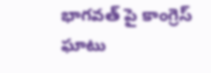భాగవత్ పై కాంగ్రెస్ ఘాటు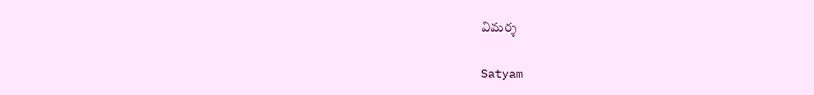విమర్శ

Satyam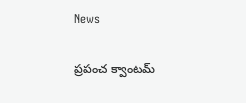News

ప్రపంచ క్వాంటమ్‌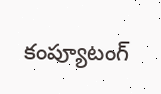కంప్యూటంగ్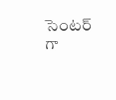సెంటర్ గా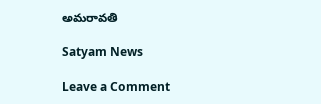అమరావతి

Satyam News

Leave a Comment